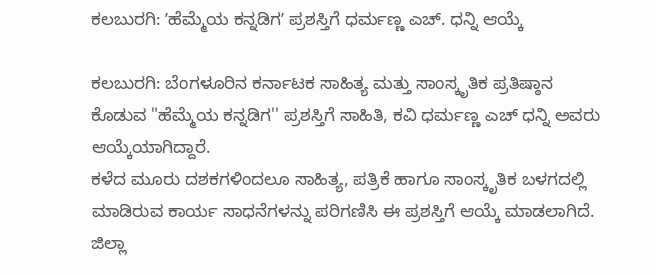ಕಲಬುರಗಿ: ʼಹೆಮ್ಮೆಯ ಕನ್ನಡಿಗʼ ಪ್ರಶಸ್ತಿಗೆ ಧರ್ಮಣ್ಣ ಎಚ್. ಧನ್ನಿ ಆಯ್ಕೆ

ಕಲಬುರಗಿ: ಬೆಂಗಳೂರಿನ ಕರ್ನಾಟಕ ಸಾಹಿತ್ಯ ಮತ್ತು ಸಾಂಸ್ಕೃತಿಕ ಪ್ರತಿಷ್ಠಾನ ಕೊಡುವ "ಹೆಮ್ಮೆಯ ಕನ್ನಡಿಗ'' ಪ್ರಶಸ್ತಿಗೆ ಸಾಹಿತಿ, ಕವಿ ಧರ್ಮಣ್ಣ ಎಚ್ ಧನ್ನಿ ಅವರು ಆಯ್ಕೆಯಾಗಿದ್ದಾರೆ.
ಕಳೆದ ಮೂರು ದಶಕಗಳಿಂದಲೂ ಸಾಹಿತ್ಯ, ಪತ್ರಿಕೆ ಹಾಗೂ ಸಾಂಸ್ಕೃತಿಕ ಬಳಗದಲ್ಲಿ ಮಾಡಿರುವ ಕಾರ್ಯ ಸಾಧನೆಗಳನ್ನು ಪರಿಗಣಿಸಿ ಈ ಪ್ರಶಸ್ತಿಗೆ ಆಯ್ಕೆ ಮಾಡಲಾಗಿದೆ. ಜಿಲ್ಲಾ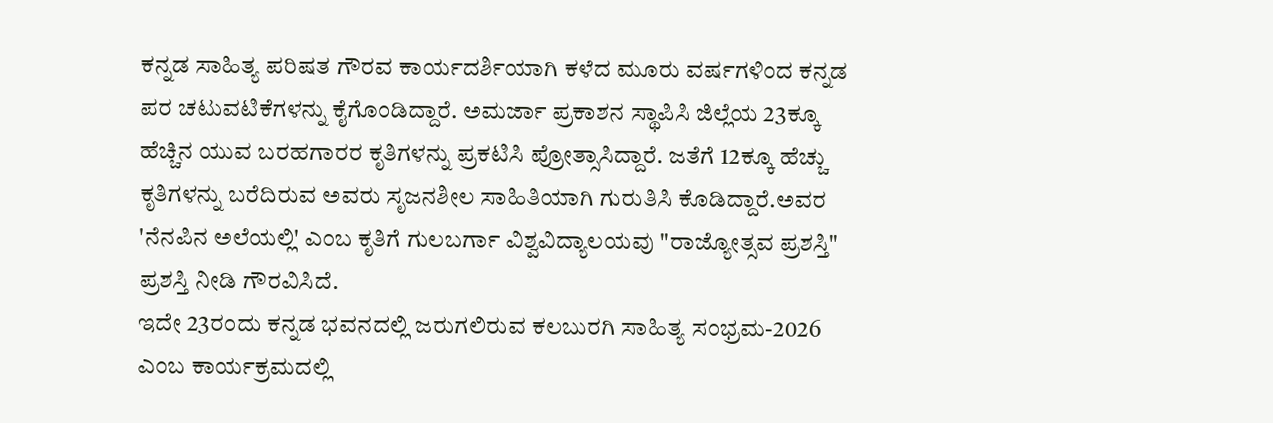ಕನ್ನಡ ಸಾಹಿತ್ಯ ಪರಿಷತ ಗೌರವ ಕಾರ್ಯದರ್ಶಿಯಾಗಿ ಕಳೆದ ಮೂರು ವರ್ಷಗಳಿಂದ ಕನ್ನಡ ಪರ ಚಟುವಟಿಕೆಗಳನ್ನು ಕೈಗೊಂಡಿದ್ದಾರೆ. ಅಮರ್ಜಾ ಪ್ರಕಾಶನ ಸ್ಥಾಪಿಸಿ ಜಿಲ್ಲೆಯ 23ಕ್ಕೂ ಹೆಚ್ಚಿನ ಯುವ ಬರಹಗಾರರ ಕೃತಿಗಳನ್ನು ಪ್ರಕಟಿಸಿ ಪ್ರೋತ್ಸಾಸಿದ್ದಾರೆ. ಜತೆಗೆ 12ಕ್ಕೂ ಹೆಚ್ಚು ಕೃತಿಗಳನ್ನು ಬರೆದಿರುವ ಅವರು ಸೃಜನಶೀಲ ಸಾಹಿತಿಯಾಗಿ ಗುರುತಿಸಿ ಕೊಡಿದ್ದಾರೆ.ಅವರ 'ನೆನಪಿನ ಅಲೆಯಲ್ಲಿ' ಎಂಬ ಕೃತಿಗೆ ಗುಲಬರ್ಗಾ ವಿಶ್ವವಿದ್ಯಾಲಯವು "ರಾಜ್ಯೋತ್ಸವ ಪ್ರಶಸ್ತಿ" ಪ್ರಶಸ್ತಿ ನೀಡಿ ಗೌರವಿಸಿದೆ.
ಇದೇ 23ರಂದು ಕನ್ನಡ ಭವನದಲ್ಲಿ ಜರುಗಲಿರುವ ಕಲಬುರಗಿ ಸಾಹಿತ್ಯ ಸಂಭ್ರಮ-2026 ಎಂಬ ಕಾರ್ಯಕ್ರಮದಲ್ಲಿ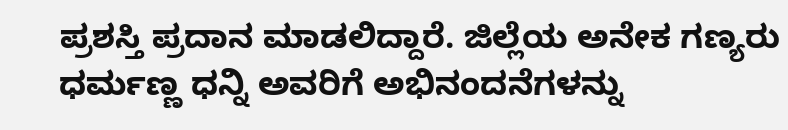ಪ್ರಶಸ್ತಿ ಪ್ರದಾನ ಮಾಡಲಿದ್ದಾರೆ. ಜಿಲ್ಲೆಯ ಅನೇಕ ಗಣ್ಯರು ಧರ್ಮಣ್ಣ ಧನ್ನಿ ಅವರಿಗೆ ಅಭಿನಂದನೆಗಳನ್ನು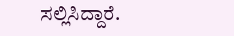ಸಲ್ಲಿಸಿದ್ದಾರೆ.